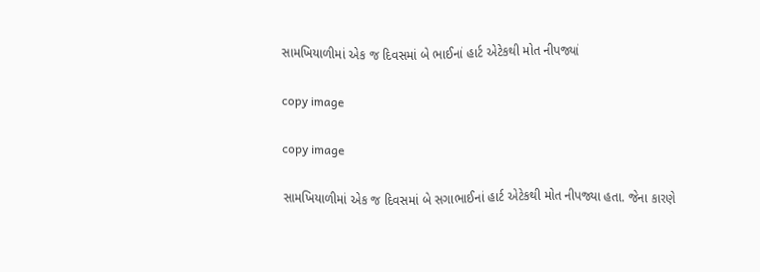સામખિયાળીમાં એક જ દિવસમાં બે ભાઈનાં હાર્ટ એટેકથી મોત નીપજ્યાં

copy image

copy image

સામખિયાળીમાં એક જ દિવસમાં બે સગાભાઈનાં હાર્ટ એટેકથી મોત નીપજ્યા હતા. જેના કારણે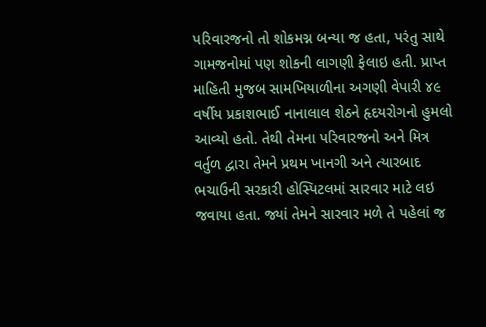પરિવારજનો તો શોકમગ્ન બન્યા જ હતા, પરંતુ સાથે ગામજનોમાં પણ શોકની લાગણી ફેલાઇ હતી. પ્રાપ્ત માહિતી મુજબ સામખિયાળીના અગણી વેપારી ૪૯ વર્ષીય પ્રકાશભાઈ નાનાલાલ શેઠને હૃદયરોગનો હુમલો આવ્યો હતો. તેથી તેમના પરિવારજનો અને મિત્ર વર્તુળ દ્વારા તેમને પ્રથમ ખાનગી અને ત્યારબાદ ભચાઉની સરકારી હોસ્પિટલમાં સારવાર માટે લઇ જવાયા હતા. જ્યાં તેમને સારવાર મળે તે પહેલાં જ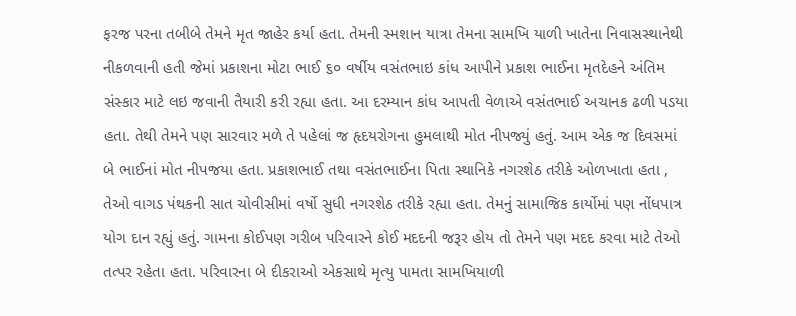ફરજ પરના તબીબે તેમને મૃત જાહેર કર્યા હતા. તેમની સ્મશાન યાત્રા તેમના સામખિ યાળી ખાતેના નિવાસસ્થાનેથી નીકળવાની હતી જેમાં પ્રકાશના મોટા ભાઈ ૬૦ વર્ષીય વસંતભાઇ કાંધ આપીને પ્રકાશ ભાઈના મૃતદેહને અંતિમ સંસ્કાર માટે લઇ જવાની તૈયારી કરી રહ્યા હતા. આ દરમ્યાન કાંધ આપતી વેળાએ વસંતભાઈ અચાનક ઢળી પડયા હતા. તેથી તેમને પણ સારવાર મળે તે પહેલાં જ હૃદયરોગના હુમલાથી મોત નીપજ્યું હતું. આમ એક જ દિવસમાં બે ભાઈનાં મોત નીપજયા હતા. પ્રકાશભાઈ તથા વસંતભાઈના પિતા સ્થાનિકે નગરશેઠ તરીકે ઓળખાતા હતા , તેઓ વાગડ પંથકની સાત ચોવીસીમાં વર્ષો સુધી નગરશેઠ તરીકે રહ્યા હતા. તેમનું સામાજિક કાર્યોમાં પણ નોંધપાત્ર યોગ દાન રહ્યું હતું. ગામના કોઈપણ ગરીબ પરિવારને કોઈ મદદની જરૂર હોય તો તેમને પણ મદદ કરવા માટે તેઓ તત્પર રહેતા હતા. પરિવારના બે દીકરાઓ એકસાથે મૃત્યુ પામતા સામખિયાળી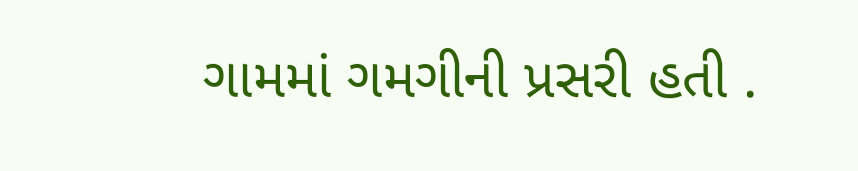ગામમાં ગમગીની પ્રસરી હતી .